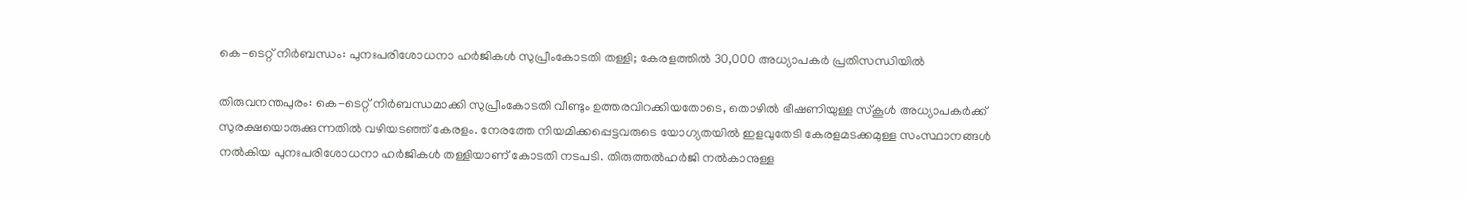കെ-ടെറ്റ് നിർബന്ധം: പുനഃപരിശോധനാ ഹർജികൾ സുപ്രീംകോടതി തള്ളി; കേരളത്തിൽ 30,000 അധ്യാപകർ പ്രതിസന്ധിയിൽ

തിരുവനന്തപുരം: കെ-ടെറ്റ് നിർബന്ധമാക്കി സുപ്രീംകോടതി വീണ്ടും ഉത്തരവിറക്കിയതോടെ, തൊഴിൽ ഭീഷണിയുള്ള സ്കൂൾ അധ്യാപകർക്ക് സുരക്ഷയൊരുക്കുന്നതിൽ വഴിയടഞ്ഞ് കേരളം. നേരത്തേ നിയമിക്കപ്പെട്ടവരുടെ യോഗ്യതയിൽ ഇളവുതേടി കേരളമടക്കമുള്ള സംസ്ഥാനങ്ങൾ നൽകിയ പുനഃപരിശോധനാ ഹർജികൾ തള്ളിയാണ് കോടതി നടപടി. തിരുത്തൽഹർജി നൽകാനുള്ള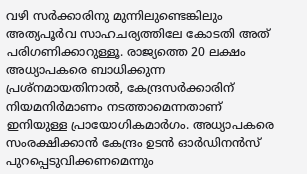വഴി സർക്കാരിനു മുന്നിലുണ്ടെങ്കിലും അത്യപൂർവ സാഹചര്യത്തിലേ കോടതി അത് പരിഗണിക്കാറുള്ളൂ. രാജ്യത്തെ 20 ലക്ഷം അധ്യാപകരെ ബാധിക്കുന്ന പ്രശ്നമായതിനാൽ, കേന്ദ്രസർക്കാരിന് നിയമനിർമാണം നടത്താമെന്നതാണ് ഇനിയുള്ള പ്രായോഗികമാർഗം. അധ്യാപകരെ സംരക്ഷിക്കാൻ കേന്ദ്രം ഉടൻ ഓർഡിനൻസ് പുറപ്പെടുവിക്കണമെന്നും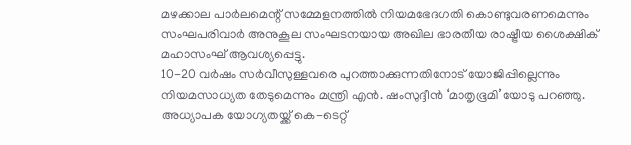മഴക്കാല പാർലമെന്റ് സമ്മേളനത്തിൽ നിയമഭേദഗതി കൊണ്ടുവരണമെന്നും സംഘപരിവാർ അനുകൂല സംഘടനയായ അഖില ഭാരതീയ രാഷ്ട്രീയ ശൈക്ഷിക് മഹാസംഘ് ആവശ്യപ്പെട്ടു.
10-20 വർഷം സർവീസുള്ളവരെ പുറത്താക്കുന്നതിനോട് യോജിപ്പില്ലെന്നും നിയമസാധ്യത തേടുമെന്നും മന്ത്രി എൻ. ഷംസുദ്ദീൻ ‘മാതൃഭൂമി’യോടു പറഞ്ഞു. അധ്യാപക യോഗ്യതയ്ക്ക് കെ-ടെറ്റ്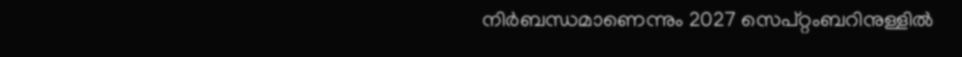നിർബന്ധമാണെന്നും 2027 സെപ്റ്റംബറിനുള്ളിൽ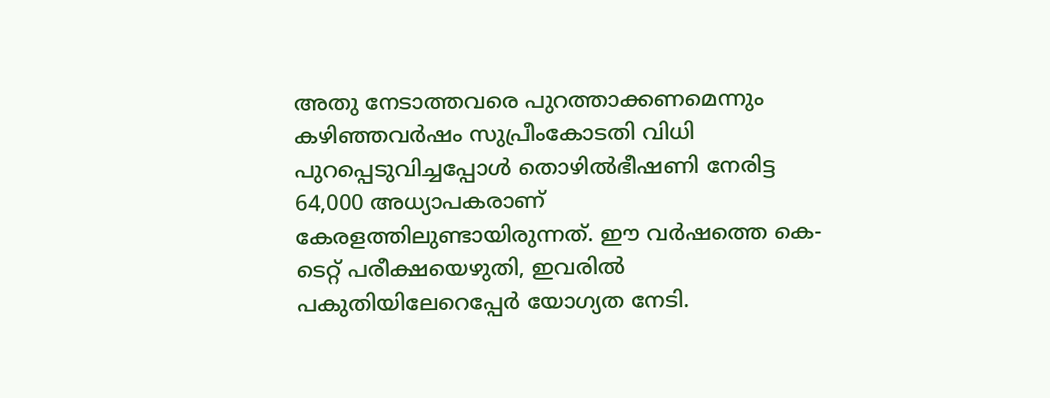അതു നേടാത്തവരെ പുറത്താക്കണമെന്നും കഴിഞ്ഞവർഷം സുപ്രീംകോടതി വിധി പുറപ്പെടുവിച്ചപ്പോൾ തൊഴിൽഭീഷണി നേരിട്ട 64,000 അധ്യാപകരാണ് കേരളത്തിലുണ്ടായിരുന്നത്. ഈ വർഷത്തെ കെ-ടെറ്റ് പരീക്ഷയെഴുതി, ഇവരിൽ പകുതിയിലേറെപ്പേർ യോഗ്യത നേടി.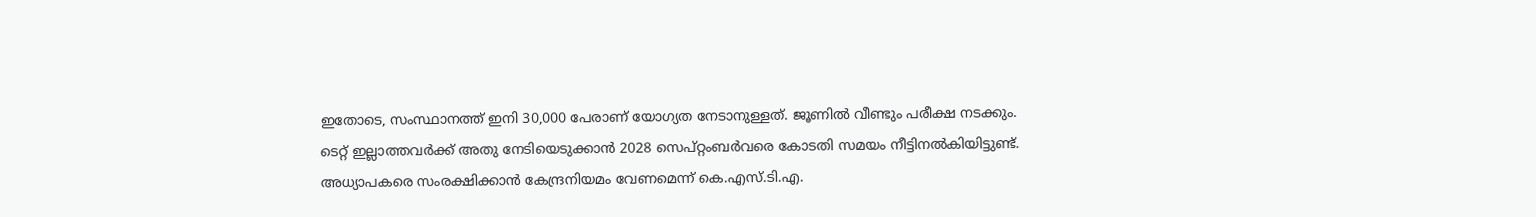ഇതോടെ, സംസ്ഥാനത്ത് ഇനി 30,000 പേരാണ് യോഗ്യത നേടാനുള്ളത്. ജൂണിൽ വീണ്ടും പരീക്ഷ നടക്കും. ടെറ്റ് ഇല്ലാത്തവർക്ക് അതു നേടിയെടുക്കാൻ 2028 സെപ്റ്റംബർവരെ കോടതി സമയം നീട്ടിനൽകിയിട്ടുണ്ട്.
അധ്യാപകരെ സംരക്ഷിക്കാൻ കേന്ദ്രനിയമം വേണമെന്ന് കെ.എസ്.ടി.എ.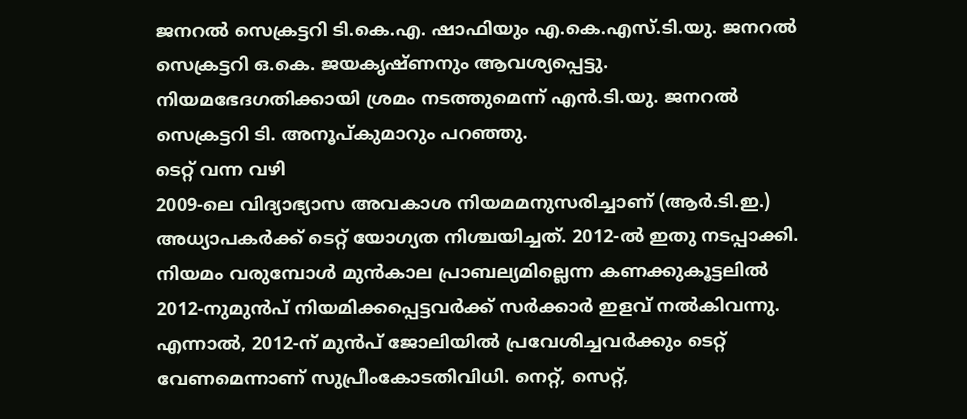ജനറൽ സെക്രട്ടറി ടി.കെ.എ. ഷാഫിയും എ.കെ.എസ്.ടി.യു. ജനറൽ സെക്രട്ടറി ഒ.കെ. ജയകൃഷ്ണനും ആവശ്യപ്പെട്ടു. നിയമഭേദഗതിക്കായി ശ്രമം നടത്തുമെന്ന് എൻ.ടി.യു. ജനറൽ സെക്രട്ടറി ടി. അനൂപ്കുമാറും പറഞ്ഞു.
ടെറ്റ് വന്ന വഴി
2009-ലെ വിദ്യാഭ്യാസ അവകാശ നിയമമനുസരിച്ചാണ് (ആർ.ടി.ഇ.) അധ്യാപകർക്ക് ടെറ്റ് യോഗ്യത നിശ്ചയിച്ചത്. 2012-ൽ ഇതു നടപ്പാക്കി. നിയമം വരുമ്പോൾ മുൻകാല പ്രാബല്യമില്ലെന്ന കണക്കുകൂട്ടലിൽ 2012-നുമുൻപ് നിയമിക്കപ്പെട്ടവർക്ക് സർക്കാർ ഇളവ് നൽകിവന്നു. എന്നാൽ, 2012-ന് മുൻപ് ജോലിയിൽ പ്രവേശിച്ചവർക്കും ടെറ്റ് വേണമെന്നാണ് സുപ്രീംകോടതിവിധി. നെറ്റ്, സെറ്റ്,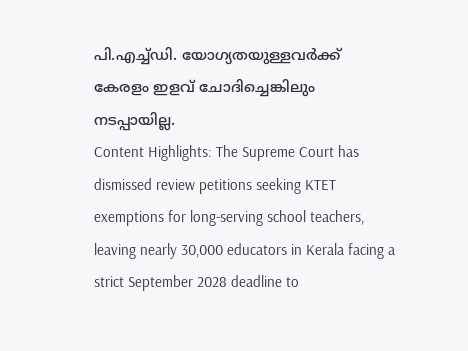പി.എച്ച്ഡി. യോഗ്യതയുള്ളവർക്ക് കേരളം ഇളവ് ചോദിച്ചെങ്കിലും നടപ്പായില്ല.
Content Highlights: The Supreme Court has dismissed review petitions seeking KTET exemptions for long-serving school teachers, leaving nearly 30,000 educators in Kerala facing a strict September 2028 deadline to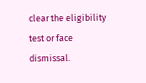clear the eligibility test or face dismissal.